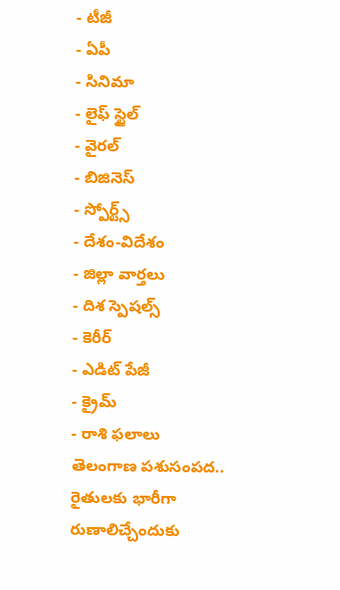- టీజీ
- ఏపీ
- సినిమా
- లైఫ్ స్టైల్
- వైరల్
- బిజినెస్
- స్పోర్ట్స్
- దేశం-విదేశం
- జిల్లా వార్తలు
- దిశ స్పెషల్స్
- కెరీర్
- ఎడిట్ పేజీ
- క్రైమ్
- రాశి ఫలాలు
తెలంగాణ పశుసంపద.. రైతులకు భారీగా రుణాలిచ్చేందుకు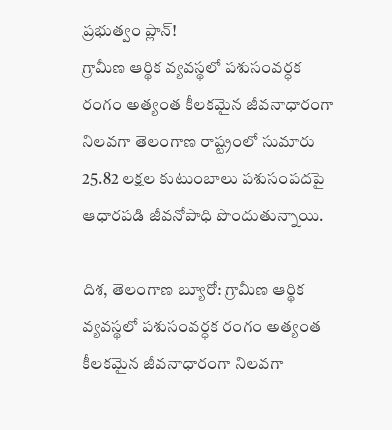ప్రభుత్వం ప్లాన్!
గ్రామీణ ఆర్థిక వ్యవస్థలో పశుసంవర్ధక రంగం అత్యంత కీలకమైన జీవనాధారంగా నిలవగా తెలంగాణ రాష్ట్రంలో సుమారు 25.82 లక్షల కుటుంబాలు పశుసంపదపై ఆధారపడి జీవనోపాధి పొందుతున్నాయి.

దిశ, తెలంగాణ బ్యూరో: గ్రామీణ ఆర్థిక వ్యవస్థలో పశుసంవర్ధక రంగం అత్యంత కీలకమైన జీవనాధారంగా నిలవగా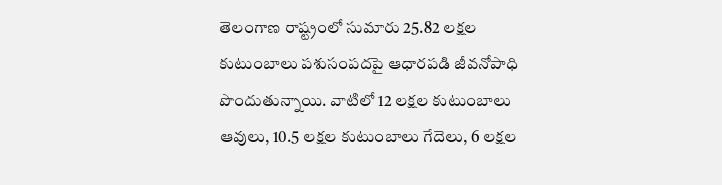తెలంగాణ రాష్ట్రంలో సుమారు 25.82 లక్షల కుటుంబాలు పశుసంపదపై ఆధారపడి జీవనోపాధి పొందుతున్నాయి. వాటిలో 12 లక్షల కుటుంబాలు ఆవులు, 10.5 లక్షల కుటుంబాలు గేదెలు, 6 లక్షల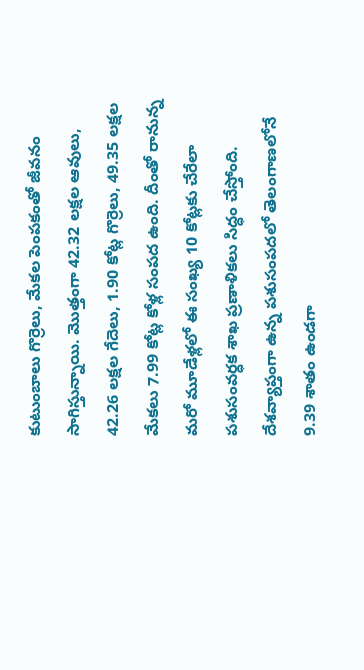కుటుంబాలు గొర్రెలు, మేకల పెంపకంతో జీవనం సాగిస్తున్నాయి. మొత్తంగా 42.32 లక్షల ఆవులు, 42.26 లక్షల గేదెలు, 1.90 కోట్ల గొర్రెలు, 49.35 లక్షల మేకలు 7.99 కోట్ల కోళ్ల సంపద ఉంది. దీంతో రానున్న మరో మూడేళ్లలో ఈ సంఖ్య 10 కోట్లకు చేరేలా పశుసంవర్ధక శాఖ ప్రణాళికలు సిద్ధం చేస్తోంది. దేశవ్యాప్తంగా ఉన్న పశుసంపదలో తెలంగాణలోనే 9.39 శాతం ఉండగా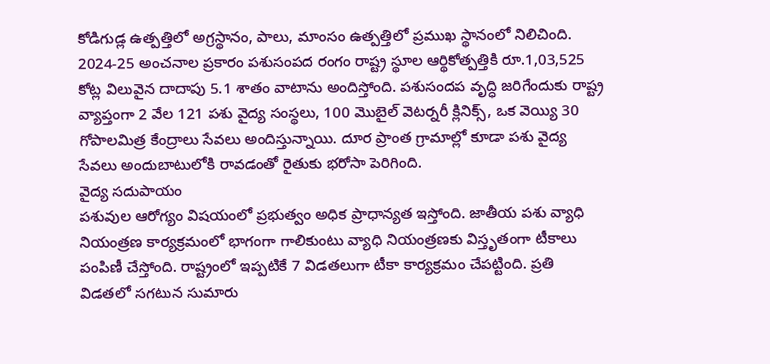కోడిగుడ్ల ఉత్పత్తిలో అగ్రస్థానం, పాలు, మాంసం ఉత్పత్తిలో ప్రముఖ స్థానంలో నిలిచింది. 2024-25 అంచనాల ప్రకారం పశుసంపద రంగం రాష్ట్ర స్థూల ఆర్థికోత్పత్తికి రూ.1,03,525 కోట్ల విలువైన దాదాపు 5.1 శాతం వాటాను అందిస్తోంది. పశుసందప వృద్ధి జరిగేందుకు రాష్ట్ర వ్యాప్తంగా 2 వేల 121 పశు వైద్య సంస్థలు, 100 మొబైల్ వెటర్నరీ క్లినిక్స్, ఒక వెయ్యి 30 గోపాలమిత్ర కేంద్రాలు సేవలు అందిస్తున్నాయి. దూర ప్రాంత గ్రామాల్లో కూడా పశు వైద్య సేవలు అందుబాటులోకి రావడంతో రైతుకు భరోసా పెరిగింది.
వైద్య సదుపాయం
పశువుల ఆరోగ్యం విషయంలో ప్రభుత్వం అధిక ప్రాధాన్యత ఇస్తోంది. జాతీయ పశు వ్యాధి నియంత్రణ కార్యక్రమంలో భాగంగా గాలికుంటు వ్యాధి నియంత్రణకు విస్తృతంగా టీకాలు పంపిణీ చేస్తోంది. రాష్ట్రంలో ఇప్పటికే 7 విడతలుగా టీకా కార్యక్రమం చేపట్టింది. ప్రతి విడతలో సగటున సుమారు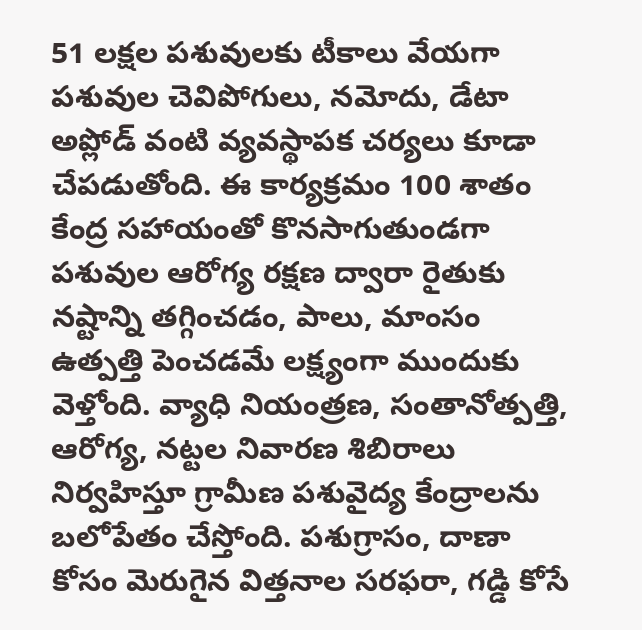51 లక్షల పశువులకు టీకాలు వేయగా పశువుల చెవిపోగులు, నమోదు, డేటా అప్లోడ్ వంటి వ్యవస్థాపక చర్యలు కూడా చేపడుతోంది. ఈ కార్యక్రమం 100 శాతం కేంద్ర సహాయంతో కొనసాగుతుండగా పశువుల ఆరోగ్య రక్షణ ద్వారా రైతుకు నష్టాన్ని తగ్గించడం, పాలు, మాంసం ఉత్పత్తి పెంచడమే లక్ష్యంగా ముందుకు వెళ్తోంది. వ్యాధి నియంత్రణ, సంతానోత్పత్తి, ఆరోగ్య, నట్టల నివారణ శిబిరాలు నిర్వహిస్తూ గ్రామీణ పశువైద్య కేంద్రాలను బలోపేతం చేస్తోంది. పశుగ్రాసం, దాణా కోసం మెరుగైన విత్తనాల సరఫరా, గడ్డి కోసే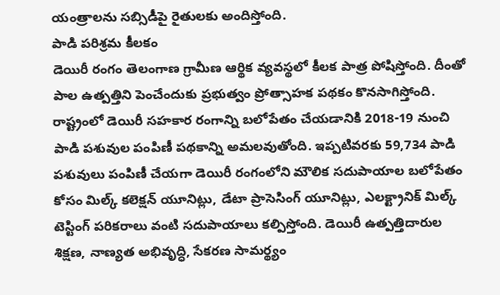యంత్రాలను సబ్సిడీపై రైతులకు అందిస్తోంది.
పాడి పరిశ్రమ కీలకం
డెయిరీ రంగం తెలంగాణ గ్రామీణ ఆర్థిక వ్యవస్థలో కీలక పాత్ర పోషిస్తోంది. దీంతో పాల ఉత్పత్తిని పెంచేందుకు ప్రభుత్వం ప్రోత్సాహక పథకం కొనసాగిస్తోంది. రాష్ట్రంలో డెయిరీ సహకార రంగాన్ని బలోపేతం చేయడానికి 2018-19 నుంచి పాడి పశువుల పంపిణీ పథకాన్ని అమలవుతోంది. ఇప్పటివరకు 59,734 పాడి పశువులు పంపిణీ చేయగా డెయిరీ రంగంలోని మౌలిక సదుపాయాల బలోపేతం కోసం మిల్క్ కలెక్షన్ యూనిట్లు, డేటా ప్రాసెసింగ్ యూనిట్లు, ఎలక్ట్రానిక్ మిల్క్ టెస్టింగ్ పరికరాలు వంటి సదుపాయాలు కల్పిస్తోంది. డెయిరీ ఉత్పత్తిదారుల శిక్షణ, నాణ్యత అభివృద్ధి, సేకరణ సామర్థ్యం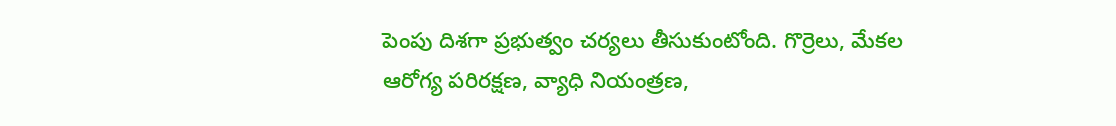పెంపు దిశగా ప్రభుత్వం చర్యలు తీసుకుంటోంది. గొర్రెలు, మేకల ఆరోగ్య పరిరక్షణ, వ్యాధి నియంత్రణ,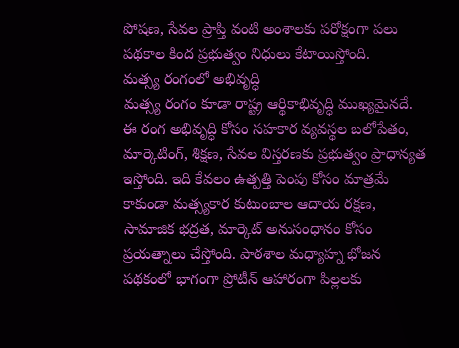పోషణ, సేవల ప్రాప్తి వంటి అంశాలకు పరోక్షంగా పలు పథకాల కింద ప్రభుత్వం నిధులు కేటాయిస్తోంది.
మత్స్య రంగంలో అభివృద్ధి
మత్స్య రంగం కూడా రాష్ట్ర ఆర్థికాభివృద్ధి ముఖ్యమైనదే. ఈ రంగ అభివృద్ధి కోసం సహకార వ్యవస్థల బలోపేతం, మార్కెటింగ్, శిక్షణ, సేవల విస్తరణకు ప్రభుత్వం ప్రాధాన్యత ఇస్తోంది. ఇది కేవలం ఉత్పత్తి పెంపు కోసం మాత్రమే కాకుండా మత్స్యకార కుటుంబాల ఆదాయ రక్షణ, సామాజిక భద్రత, మార్కెట్ అనుసంధానం కోసం ప్రయత్నాలు చేస్తోంది. పాఠశాల మధ్యాహ్న భోజన పథకంలో భాగంగా ప్రోటీన్ ఆహారంగా పిల్లలకు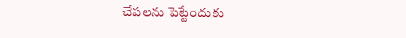చేపలను పెట్టేందుకు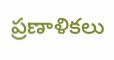ప్రణాళికలు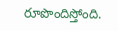రూపొందిస్తోంది.